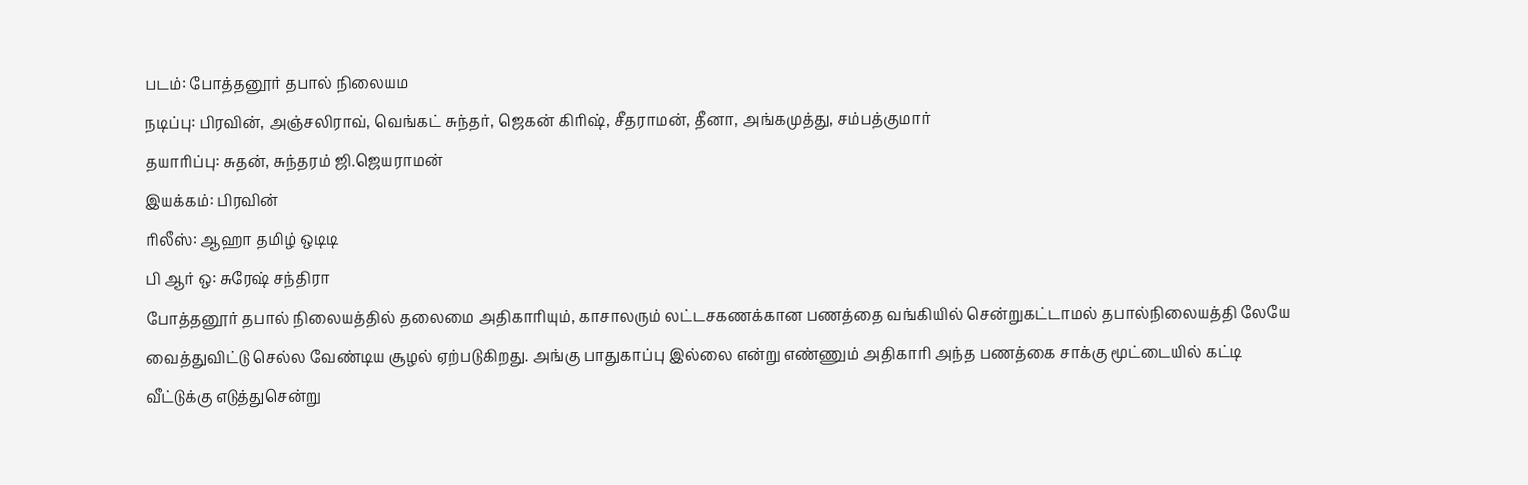படம்: போத்தனூர் தபால் நிலையம
நடிப்பு: பிரவின், அஞ்சலிராவ், வெங்கட் சுந்தர், ஜெகன் கிரிஷ், சீதராமன், தீனா, அங்கமுத்து, சம்பத்குமார்
தயாரிப்பு: சுதன், சுந்தரம் ஜி.ஜெயராமன்
இயக்கம்: பிரவின்
ரிலீஸ்: ஆஹா தமிழ் ஒடிடி
பி ஆர் ஒ: சுரேஷ் சந்திரா
போத்தனூர் தபால் நிலையத்தில் தலைமை அதிகாரியும், காசாலரும் லட்டசகணக்கான பணத்தை வங்கியில் சென்றுகட்டாமல் தபால்நிலையத்தி லேயே வைத்துவிட்டு செல்ல வேண்டிய சூழல் ஏற்படுகிறது. அங்கு பாதுகாப்பு இல்லை என்று எண்ணும் அதிகாரி அந்த பணத்கை சாக்கு மூட்டையில் கட்டி வீட்டுக்கு எடுத்துசென்று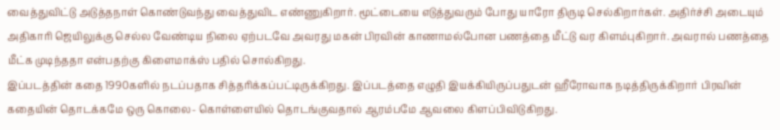வைத்துவிட்டு அடுத்தநாள் கொண்டுவந்து வைத்துவிட எண்ணுகிறார். மூட்டையை எடுத்துவரும் போது யாரோ திருடி செல்கிறார்கள். அதிர்ச்சி அடையும் அதிகாரி ஜெயிலுக்கு செல்ல வேண்டிய நிலை ஏற்படவே அவரது மகன் பிரவின் காணாமல்போன பணத்தை மீட்டு வர கிளம்புகிறார். அவரால் பணத்தை மீட்க முடிந்ததா என்பதற்கு கிளைமாக்ஸ் பதில் சொல்கிறது.
இப்படத்தின் கதை 1990களில் நடப்பதாக சித்தரிக்கப்பட்டிருக்கிறது. இப்படத்தை எழுதி இயக்கியிருப்பதுடன் ஹீரோவாக நடித்திருக்கிறார் பிரவின்
கதையின் தொடக்கமே ஒரு கொலை- கொள்ளையில் தொடங்குவதால் ஆரம்பமே ஆவலை கிளப்பிவிடுகிறது.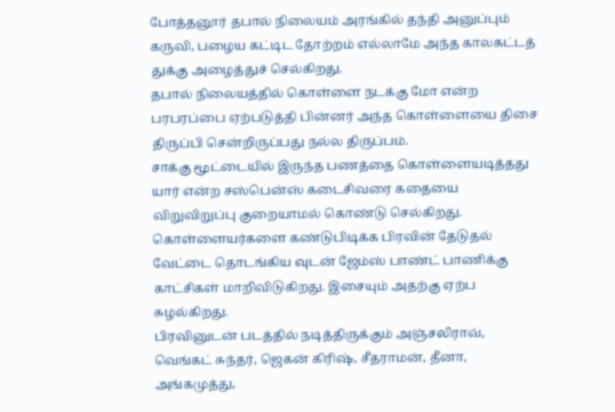போத்தனூர் தபால் நிலையம் அரங்கில் தந்தி அனுப்பும் கருவி, பழைய கட்டிட தோற்றம் எல்லாமே அந்த காலகட்டத் துக்கு அழைத்துச் செல்கிறது.
தபால் நிலையத்தில் கொள்ளை நடக்கு மோ என்ற பரபரப்பை ஏற்படுத்தி பின்னர் அந்த கொள்ளையை திசை திருப்பி சென்றிருப்பது நல்ல திருப்பம்.
சாக்கு மூட்டையில் இருந்த பணத்தை கொள்ளையடித்தது யார் என்ற சஸ்பென்ஸ் கடைசிவரை கதையை விறுவிறுப்பு குறையாமல் கொண்டு செல்கிறது.
கொள்ளையர்களை கண்டுபிடிக்க பிரவின் தேடுதல் வேட்டை தொடங்கிய வுடன் ஜேம்ஸ் பாண்ட் பாணிக்கு காட்சிகள் மாறிவிடுகிறது. இசையும் அதற்கு ஏற்ப சுழல்கிறது.
பிரவினுடன் படத்தில் நடித்திருக்கும் அஞ்சலிராவ், வெங்கட் சுந்தர், ஜெகன் கிரிஷ், சீதராமன், தீனா, அங்கமுத்து,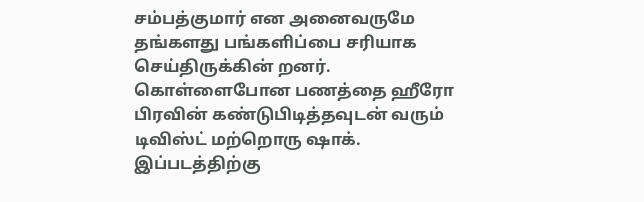சம்பத்குமார் என அனைவருமே தங்களது பங்களிப்பை சரியாக செய்திருக்கின் றனர்.
கொள்ளைபோன பணத்தை ஹீரோ பிரவின் கண்டுபிடித்தவுடன் வரும் டிவிஸ்ட் மற்றொரு ஷாக். இப்படத்திற்கு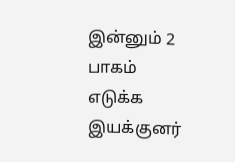இன்னும் 2 பாகம் எடுக்க இயக்குனர்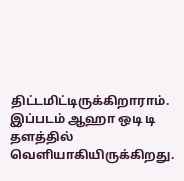திட்டமிட்டிருக்கிறாராம்.
இப்படம் ஆஹா ஒடி டி தளத்தில் வெளியாகியிருக்கிறது.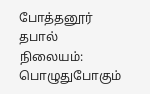போத்தனூர் தபால் நிலையம்: பொழுதுபோகும்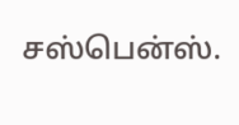சஸ்பென்ஸ்.